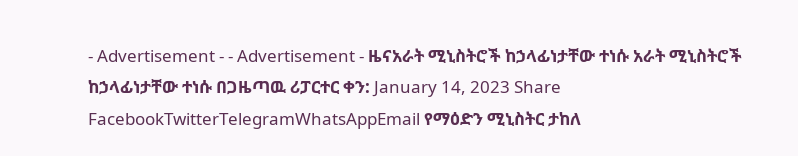- Advertisement - - Advertisement - ዜናአራት ሚኒስትሮች ከኃላፊነታቸው ተነሱ አራት ሚኒስትሮች ከኃላፊነታቸው ተነሱ በጋዜጣዉ ሪፓርተር ቀን: January 14, 2023 Share FacebookTwitterTelegramWhatsAppEmail የማዕድን ሚኒስትር ታከለ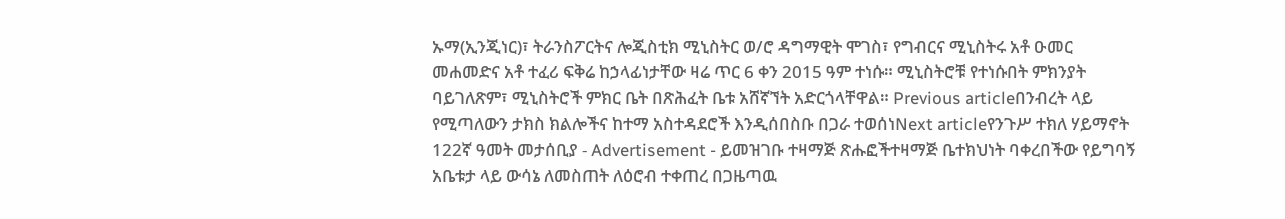ኡማ(ኢንጂነር)፣ ትራንስፖርትና ሎጂስቲክ ሚኒስትር ወ/ሮ ዳግማዊት ሞገስ፣ የግብርና ሚኒስትሩ አቶ ዑመር መሐመድና አቶ ተፈሪ ፍቅሬ ከኃላፊነታቸው ዛሬ ጥር 6 ቀን 2015 ዓም ተነሱ። ሚኒስትሮቹ የተነሱበት ምክንያት ባይገለጽም፣ ሚኒስትሮች ምክር ቤት በጽሕፈት ቤቱ አሸኛኘት አድርጎላቸዋል። Previous articleበንብረት ላይ የሚጣለውን ታክስ ክልሎችና ከተማ አስተዳደሮች እንዲሰበስቡ በጋራ ተወሰነNext articleየንጉሥ ተክለ ሃይማኖት 122ኛ ዓመት መታሰቢያ - Advertisement - ይመዝገቡ ተዛማጅ ጽሑፎችተዛማጅ ቤተክህነት ባቀረበችው የይግባኝ አቤቱታ ላይ ውሳኔ ለመስጠት ለዕሮብ ተቀጠረ በጋዜጣዉ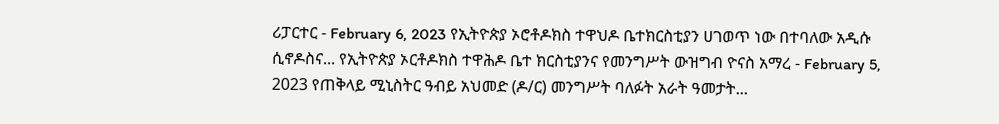ሪፓርተር - February 6, 2023 የኢትዮጵያ ኦሮቶዶክስ ተዋህዶ ቤተክርስቲያን ሀገወጥ ነው በተባለው አዲሱ ሲኖዶስና... የኢትዮጵያ ኦርቶዶክስ ተዋሕዶ ቤተ ክርስቲያንና የመንግሥት ውዝግብ ዮናስ አማረ - February 5, 2023 የጠቅላይ ሚኒስትር ዓብይ አህመድ (ዶ/ር) መንግሥት ባለፉት አራት ዓመታት...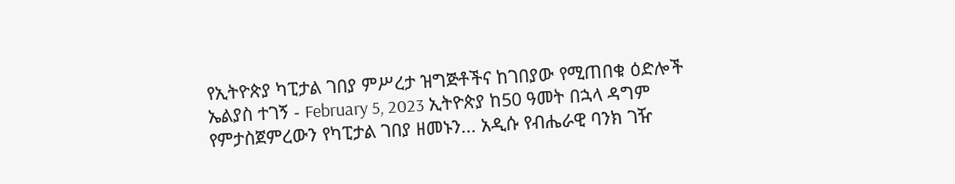የኢትዮጵያ ካፒታል ገበያ ምሥረታ ዝግጅቶችና ከገበያው የሚጠበቁ ዕድሎች ኤልያስ ተገኝ - February 5, 2023 ኢትዮጵያ ከ50 ዓመት በኋላ ዳግም የምታስጀምረውን የካፒታል ገበያ ዘመኑን... አዲሱ የብሔራዊ ባንክ ገዥ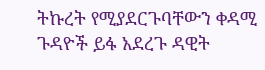ትኩረት የሚያደርጉባቸውን ቀዳሚ ጉዳዮች ይፋ አደረጉ ዳዊት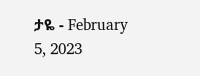ታዬ - February 5, 2023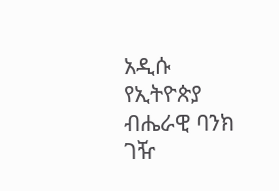አዲሱ የኢትዮጵያ ብሔራዊ ባንክ ገዥ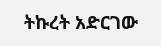ትኩረት አድርገው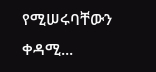የሚሠሩባቸውን ቀዳሚ...